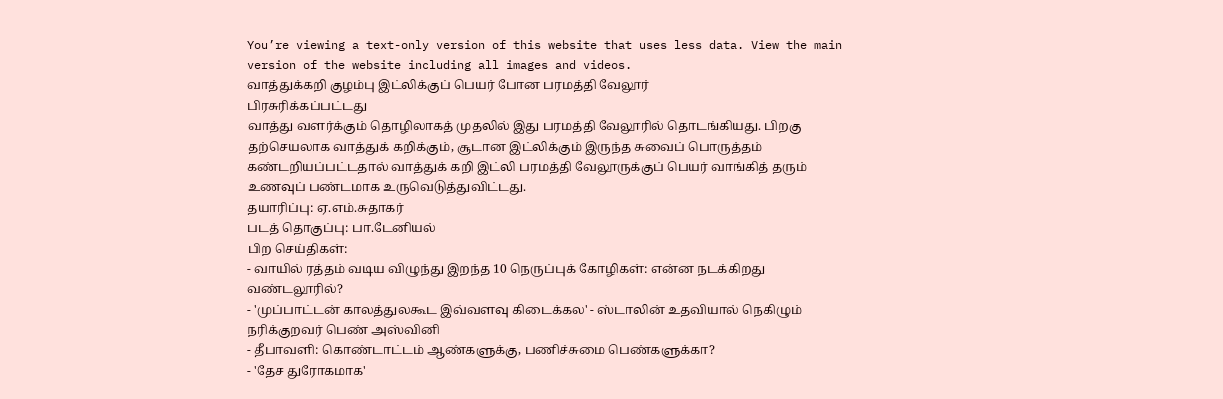You’re viewing a text-only version of this website that uses less data. View the main version of the website including all images and videos.
வாத்துக்கறி குழம்பு இட்லிக்குப் பெயர் போன பரமத்தி வேலூர்
பிரசுரிக்கப்பட்டது
வாத்து வளர்க்கும் தொழிலாகத் முதலில் இது பரமத்தி வேலூரில் தொடங்கியது. பிறகு தற்செயலாக வாத்துக் கறிக்கும், சூடான இட்லிக்கும் இருந்த சுவைப் பொருத்தம் கண்டறியப்பட்டதால் வாத்துக் கறி இட்லி பரமத்தி வேலூருக்குப் பெயர் வாங்கித் தரும் உணவுப் பண்டமாக உருவெடுத்துவிட்டது.
தயாரிப்பு: ஏ.எம்.சுதாகர்
படத் தொகுப்பு: பா.டேனியல்
பிற செய்திகள்:
- வாயில் ரத்தம் வடிய விழுந்து இறந்த 10 நெருப்புக் கோழிகள்: என்ன நடக்கிறது வண்டலூரில்?
- 'முப்பாட்டன் காலத்துலகூட இவ்வளவு கிடைக்கல' - ஸ்டாலின் உதவியால் நெகிழும் நரிக்குறவர் பெண் அஸ்வினி
- தீபாவளி: கொண்டாட்டம் ஆண்களுக்கு, பணிச்சுமை பெண்களுக்கா?
- 'தேச துரோகமாக'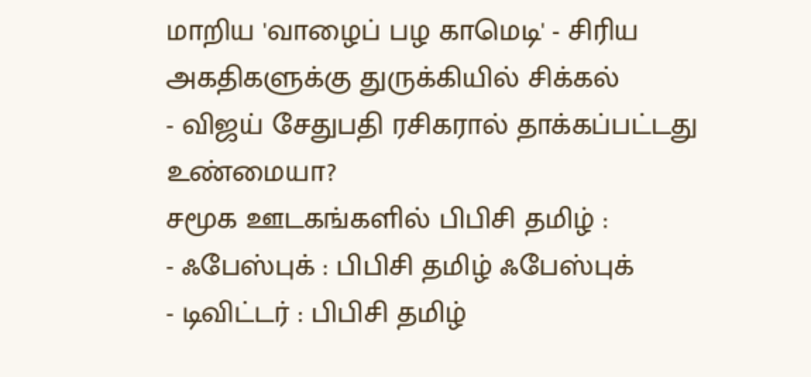மாறிய 'வாழைப் பழ காமெடி' - சிரிய அகதிகளுக்கு துருக்கியில் சிக்கல்
- விஜய் சேதுபதி ரசிகரால் தாக்கப்பட்டது உண்மையா?
சமூக ஊடகங்களில் பிபிசி தமிழ் :
- ஃபேஸ்புக் : பிபிசி தமிழ் ஃபேஸ்புக்
- டிவிட்டர் : பிபிசி தமிழ்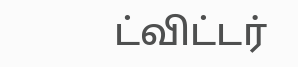ட்விட்டர்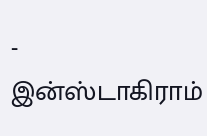- இன்ஸ்டாகிராம்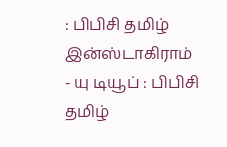: பிபிசி தமிழ் இன்ஸ்டாகிராம்
- யு டியூப் : பிபிசி தமிழ்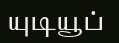யுடியூப்